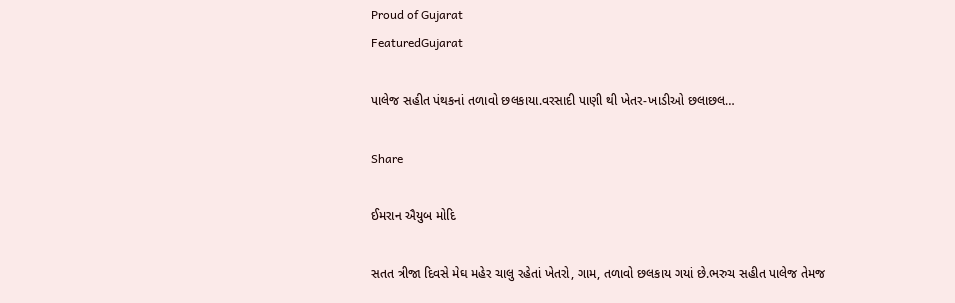Proud of Gujarat
FeaturedGujarat

પાલેજ સહીત પંથકનાં તળાવો છલકાયા.વરસાદી પાણી થી ખેતર-ખાડીઓ છલાછલ…

Share

ઈમરાન ઐયુબ મોદિ

સતત ત્રીજા દિવસે મેઘ મહેર ચાલુ રહેતાં ખેતરો, ગામ, તળાવો છલકાય ગયાં છે.ભરુચ સહીત પાલેજ તેમજ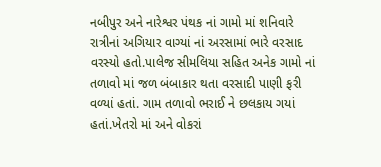નબીપુર અને નારેશ્વર પંથક નાં ગામો માં શનિવારે રાત્રીનાં અગિયાર વાગ્યાં નાં અરસામાં ભારે વરસાદ વરસ્યો હતો.પાલેજ સીમલિયા સહિત અનેક ગામો નાં તળાવો માં જળ બંબાકાર થતા વરસાદી પાણી ફરી વળ્યાં હતાં. ગામ તળાવો ભરાઈ ને છલકાય ગયાં હતાં.ખેતરો માં અને વોકરાં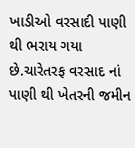ખાડીઓ વરસાદી પાણી થી ભરાય ગયા છે.ચારેતરફ વરસાદ નાં પાણી થી ખેતરની જમીન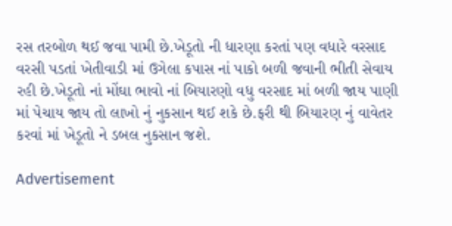રસ તરબોળ થઈ જવા પામી છે.ખેડૂતો ની ધારણા કરતાં પણ વધારે વરસાદ વરસી પડતાં ખેતીવાડી માં ઉગેલા કપાસ નાં પાકો બળી જવાની ભીતી સેવાય રહી છે.ખેડૂતો નાં મોંઘા ભાવો નાં બિયારણો વધુ વરસાદ માં બળી જાય પાણી માં પેચાય જાય તો લાખો નું નુકસાન થઈ શકે છે.ફરી થી બિયારણ નું વાવેતર કરવાં માં ખેડૂતો ને ડબલ નુકસાન જશે.

Advertisement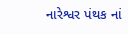નારેશ્વર પંથક નાં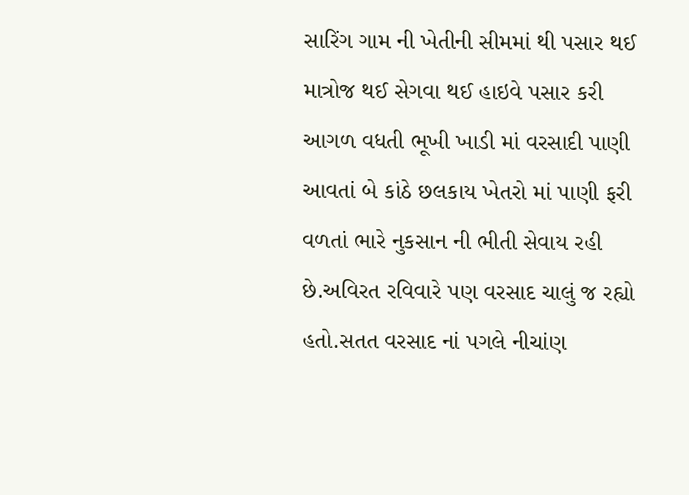સારિંગ ગામ ની ખેતીની સીમમાં થી પસાર થઈ માત્રોજ થઈ સેગવા થઈ હાઇવે પસાર કરી આગળ વધતી ભૂખી ખાડી માં વરસાદી પાણી આવતાં બે કાંઠે છલકાય ખેતરો માં પાણી ફરી વળતાં ભારે નુકસાન ની ભીતી સેવાય રહી છે.અવિરત રવિવારે પણ વરસાદ ચાલું જ રહ્યો હતો.સતત વરસાદ નાં પગલે નીચાંણ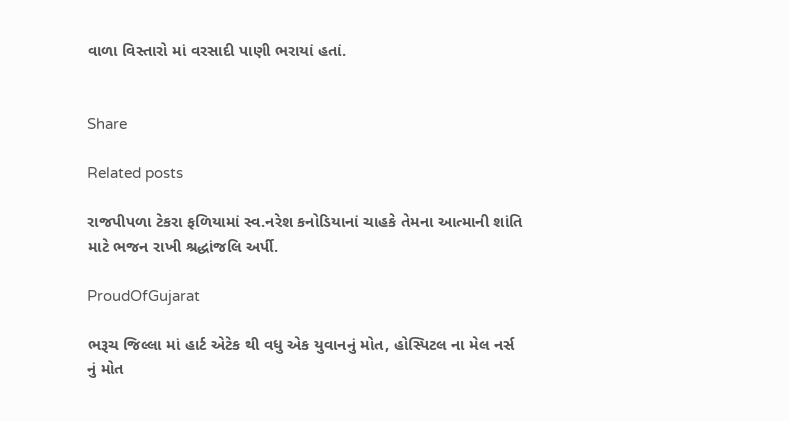વાળા વિસ્તારો માં વરસાદી પાણી ભરાયાં હતાં.


Share

Related posts

રાજપીપળા ટેકરા ફળિયામાં સ્વ.નરેશ કનોડિયાનાં ચાહકે તેમના આત્માની શાંતિ માટે ભજન રાખી શ્રદ્ધાંજલિ અર્પી.

ProudOfGujarat

ભરૂચ જિલ્લા માં હાર્ટ એટેક થી વધુ એક યુવાનનું મોત, હોસ્પિટલ ના મેલ નર્સ નું મોત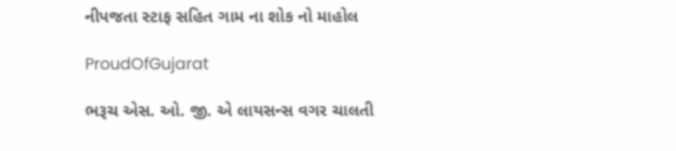નીપજતા સ્ટાફ સહિત ગામ ના શોક નો માહોલ

ProudOfGujarat

ભરૂચ એસ. ઓ. જી. એ લાયસન્સ વગર ચાલતી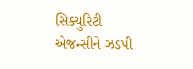સિક્યુરિટી એજન્સીને ઝડપી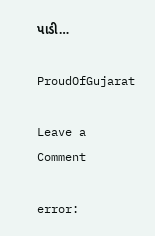પાડી…

ProudOfGujarat

Leave a Comment

error: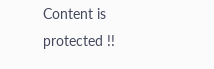Content is protected !!